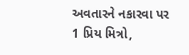અવતારને નકારવા પર
1 પ્રિય મિત્રો,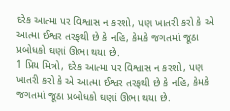દરેક આત્મા પર વિશ્વાસ ન કરશો, પણ ખાતરી કરો કે એ આત્મા ઈશ્વર તરફથી છે કે નહિ, કેમકે જગતમાં જૂઠા પ્રબોધકો ઘણાં ઊભા થયા છે.
1 પ્રિય મિત્રો, દરેક આત્મા પર વિશ્વાસ ન કરશો, પણ ખાતરી કરો કે એ આત્મા ઈશ્વર તરફથી છે કે નહિ, કેમકે જગતમાં જૂઠા પ્રબોધકો ઘણાં ઊભા થયા છે.